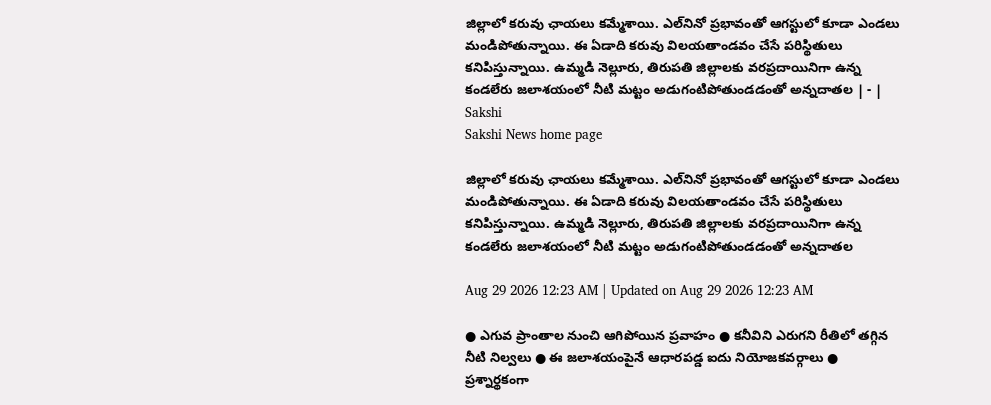జిల్లాలో కరువు ఛాయలు కమ్మేశాయి. ఎల్‌నినో ప్రభావంతో ఆగస్టులో కూడా ఎండలు మండిపోతున్నాయి. ఈ ఏడాది కరువు విలయతాండవం చేసే పరిస్థితులు కనిపిస్తున్నాయి. ఉమ్మడి నెల్లూరు, తిరుపతి జిల్లాలకు వరప్రదాయినిగా ఉన్న కండలేరు జలాశయంలో నీటి మట్టం అడుగంటిపోతుండడంతో అన్నదాతల | - | Sakshi
Sakshi News home page

జిల్లాలో కరువు ఛాయలు కమ్మేశాయి. ఎల్‌నినో ప్రభావంతో ఆగస్టులో కూడా ఎండలు మండిపోతున్నాయి. ఈ ఏడాది కరువు విలయతాండవం చేసే పరిస్థితులు కనిపిస్తున్నాయి. ఉమ్మడి నెల్లూరు, తిరుపతి జిల్లాలకు వరప్రదాయినిగా ఉన్న కండలేరు జలాశయంలో నీటి మట్టం అడుగంటిపోతుండడంతో అన్నదాతల

Aug 29 2026 12:23 AM | Updated on Aug 29 2026 12:23 AM

● ఎగువ ప్రాంతాల నుంచి ఆగిపోయిన ప్రవాహం ● కనీవిని ఎరుగని రీతిలో తగ్గిన నీటి నిల్వలు ● ఈ జలాశయంపైనే ఆధారపడ్డ ఐదు నియోజకవర్గాలు ● ప్రశ్నార్థకంగా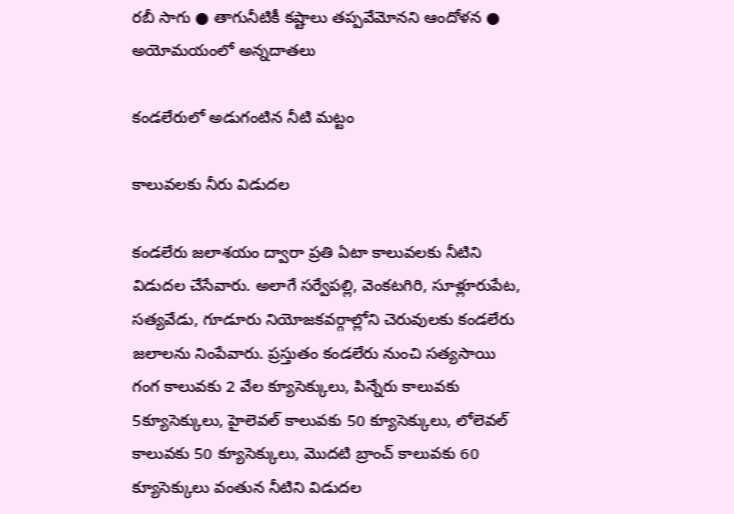రబీ సాగు ● తాగునీటికీ కష్టాలు తప్పవేమోనని ఆందోళన ● అయోమయంలో అన్నదాతలు

కండలేరులో అడుగంటిన నీటి మట్టం

కాలువలకు నీరు విడుదల

కండలేరు జలాశయం ద్వారా ప్రతి ఏటా కాలువలకు నీటిని విడుదల చేసేవారు. అలాగే సర్వేపల్లి, వెంకటగిరి, సూళ్లూరుపేట, సత్యవేడు, గూడూరు నియోజకవర్గాల్లోని చెరువులకు కండలేరు జలాలను నింపేవారు. ప్రస్తుతం కండలేరు నుంచి సత్యసాయి గంగ కాలువకు 2 వేల క్యూసెక్కులు, పిన్నేరు కాలువకు 5క్యూసెక్కులు, హైలెవల్‌ కాలువకు 50 క్యూసెక్కులు, లోలెవల్‌ కాలువకు 50 క్యూసెక్కులు, మొదటి బ్రాంచ్‌ కాలువకు 60 క్యూసెక్కులు వంతున నీటిని విడుదల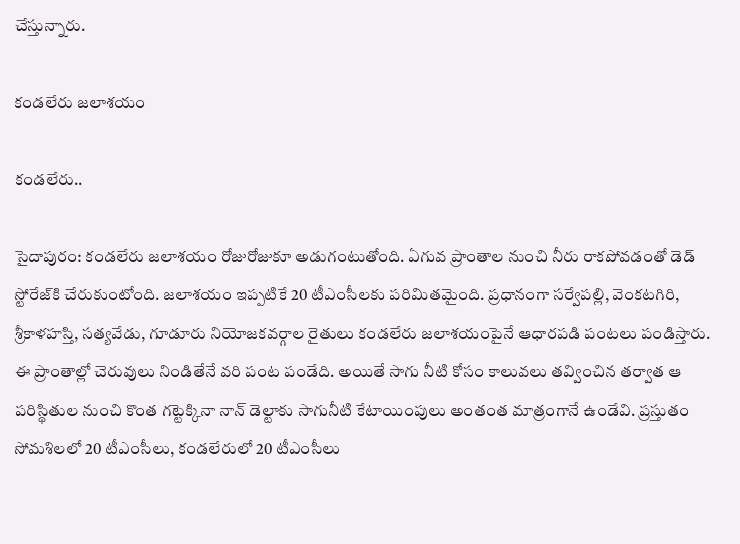చేస్తున్నారు.

కండలేరు జలాశయం

కండలేరు..

సైదాపురం: కండలేరు జలాశయం రోజురోజుకూ అడుగంటుతోంది. ఏగువ ప్రాంతాల నుంచి నీరు రాకపోవడంతో డెడ్‌ స్టోరేజ్‌కి చేరుకుంటోంది. జలాశయం ఇప్పటికే 20 టీఎంసీలకు పరిమితమైంది. ప్రధానంగా సర్వేపల్లి, వెంకటగిరి, శ్రీకాళహస్తి, సత్యవేడు, గూడూరు నియోజకవర్గాల రైతులు కండలేరు జలాశయంపైనే ఆధారపడి పంటలు పండిస్తారు. ఈ ప్రాంతాల్లో చెరువులు నిండితేనే వరి పంట పండేది. అయితే సాగు నీటి కోసం కాలువలు తవ్వించిన తర్వాత ఆ పరిస్థితుల నుంచి కొంత గట్టెక్కినా నాన్‌ డెల్టాకు సాగునీటి కేటాయింపులు అంతంత మాత్రంగానే ఉండేవి. ప్రస్తుతం సోమశిలలో 20 టీఎంసీలు, కండలేరులో 20 టీఎంసీలు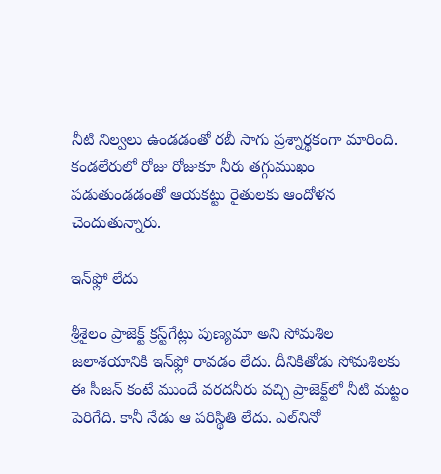నీటి నిల్వలు ఉండడంతో రబీ సాగు ప్రశ్నార్థకంగా మారింది. కండలేరులో రోజు రోజుకూ నీరు తగ్గుముఖం పడుతుండడంతో ఆయకట్టు రైతులకు ఆందోళన చెందుతున్నారు.

ఇన్‌ఫ్లో లేదు

శ్రీశైలం ప్రాజెక్ట్‌ క్రస్ట్‌గేట్లు పుణ్యమా అని సోమశిల జలాశయానికి ఇన్‌ఫ్లో రావడం లేదు. దీనికితోడు సోమశిలకు ఈ సీజన్‌ కంటే ముందే వరదనీరు వచ్చి ప్రాజెక్ట్‌లో నీటి మట్టం పెరిగేది. కానీ నేడు ఆ పరిస్థితి లేదు. ఎల్‌నినో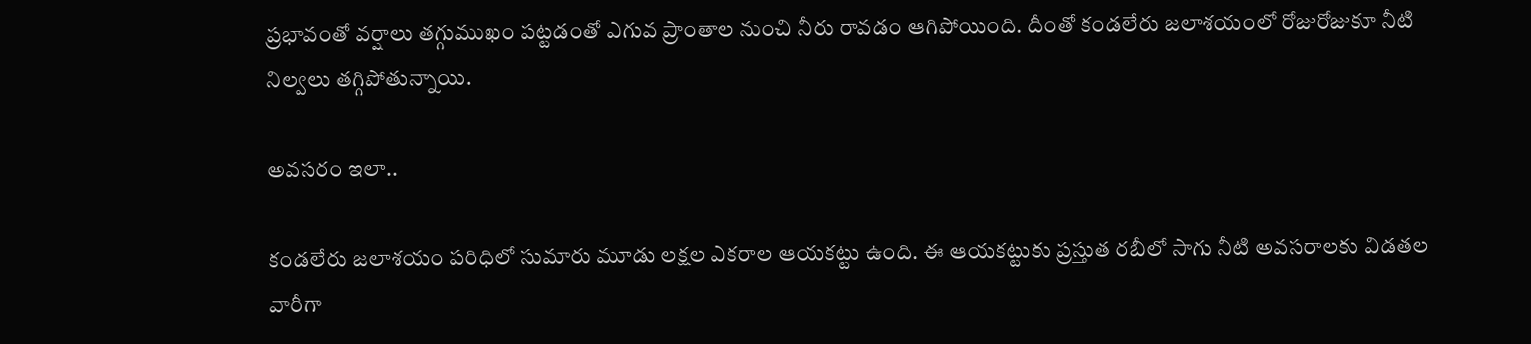ప్రభావంతో వర్షాలు తగ్గుముఖం పట్టడంతో ఎగువ ప్రాంతాల నుంచి నీరు రావడం ఆగిపోయింది. దీంతో కండలేరు జలాశయంలో రోజురోజుకూ నీటి నిల్వలు తగ్గిపోతున్నాయి.

అవసరం ఇలా..

కండలేరు జలాశయం పరిధిలో సుమారు మూడు లక్షల ఎకరాల ఆయకట్టు ఉంది. ఈ ఆయకట్టుకు ప్రస్తుత రబీలో సాగు నీటి అవసరాలకు విడతల వారీగా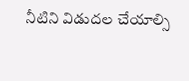నీటిని విడుదల చేయాల్సి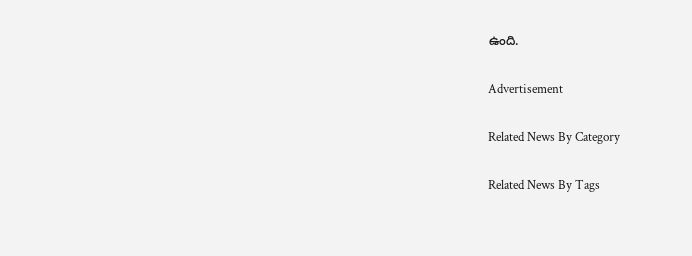ఉంది.

Advertisement

Related News By Category

Related News By Tags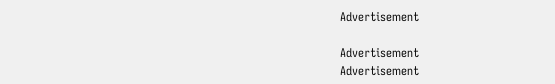Advertisement

Advertisement
Advertisement